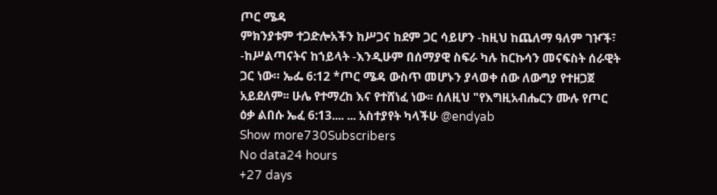ጦር ሜዳ
ምክንያቱም ተጋድሎአችን ከሥጋና ከደም ጋር ሳይሆን -ከዚህ ከጨለማ ዓለም ገዦች፣ -ከሥልጣናትና ከኀይላት -እንዲሁም በሰማያዊ ስፍራ ካሉ ከርኩሳን መናፍስት ሰራዊት ጋር ነው። ኤፌ 6:12 *ጦር ሜዳ ውስጥ መሆኑን ያላወቀ ሰው ለውግያ የተዘጋጀ አይደለም፡፡ ሁሌ የተማረከ እና የተሸነፈ ነው፡፡ ሰለዚህ "የእግዚአብሔርን ሙሉ የጦር ዕቃ ልበሱ ኤፈ 6:13.... ... አስተያየት ካላችሁ @endyab
Show more730Subscribers
No data24 hours
+27 days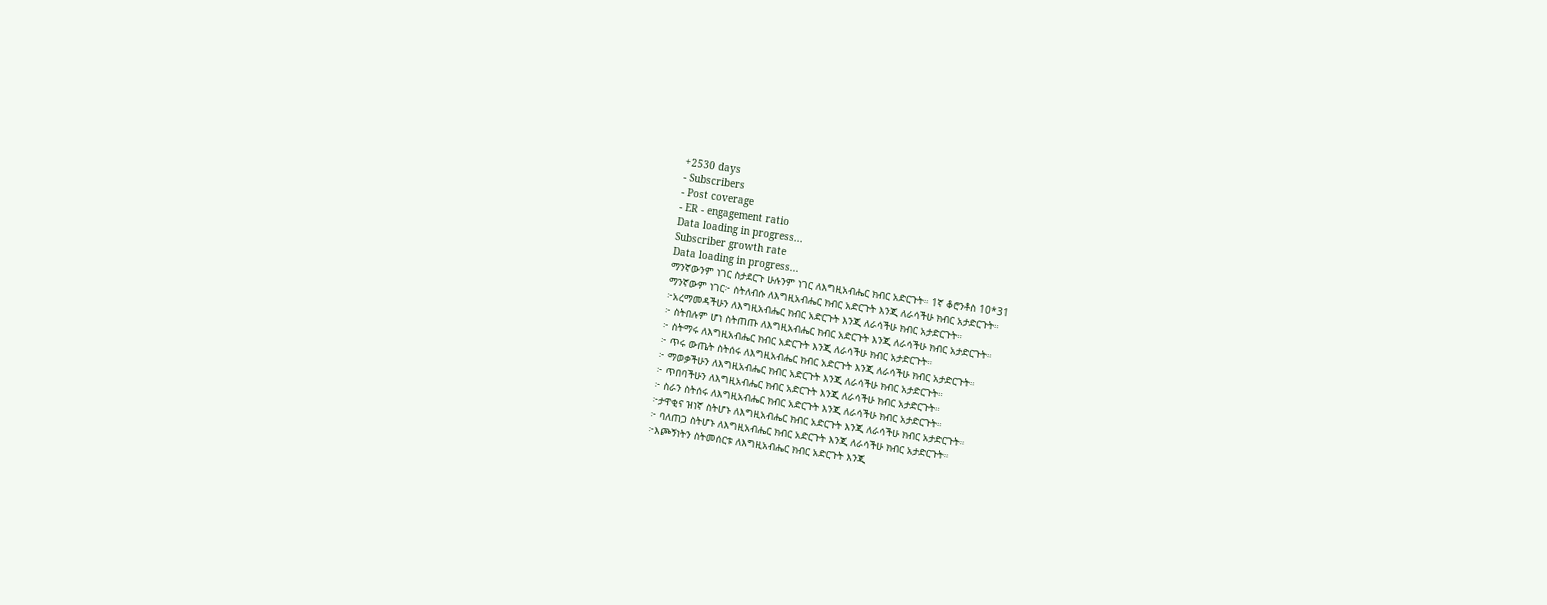+2530 days
- Subscribers
- Post coverage
- ER - engagement ratio
Data loading in progress...
Subscriber growth rate
Data loading in progress...
ማንኛውንም ነገር ስታደርጉ ሁሉንም ነገር ለእግዚአብሔር ክብር አድርጉት። 1ኛ ቆሮንቶስ 10*31
ማንኛውም ነገር፦ ስትለብሱ ለእግዚአብሔር ክብር አድርጉት እንጂ ለራሳችሁ ክብር አታድርጉት።
፦አረማመዳችሁን ለእግዚአብሔር ክብር አድርጉት እንጂ ለራሳችሁ ክብር አታድርጉት።
፦ ስትበሉም ሆነ ስትጠጡ ለእግዚአብሔር ክብር አድርጉት እንጂ ለራሳችሁ ክብር አታድርጉት።
፦ ስትማሩ ለእግዚአብሔር ክብር አድርጉት እንጂ ለራሳችሁ ክብር አታድርጉት።
፦ ጥሩ ውጤት ስትሰሩ ለእግዚአብሔር ክብር አድርጉት እንጂ ለራሳችሁ ክብር አታድርጉት።
፦ ማወቃችሁን ለእግዚአብሔር ክብር አድርጉት እንጂ ለራሳችሁ ክብር አታድርጉት።
፦ ጥበባችሁን ለእግዚአብሔር ክብር አድርጉት እንጂ ለራሳችሁ ክብር አታድርጉት።
፦ ስራን ስትሰሩ ለእግዚአብሔር ክብር አድርጉት እንጂ ለራሳችሁ ክብር አታድርጉት።
፦ታዋቂና ዝነኛ ስትሆኑ ለእግዚአብሔር ክብር አድርጉት እንጂ ለራሳችሁ ክብር አታድርጉት።
፦ ባለጠጋ ስትሆኑ ለእግዚአብሔር ክብር አድርጉት እንጂ ለራሳችሁ ክብር አታድርጉት።
፦እጮኝነትን ስትመሰርቱ ለእግዚአብሔር ክብር አድርጉት እንጂ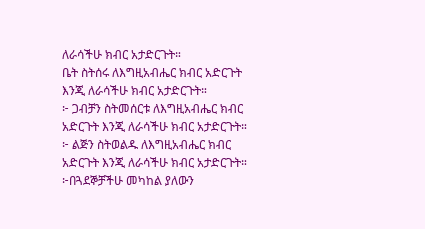ለራሳችሁ ክብር አታድርጉት።
ቤት ስትሰሩ ለእግዚአብሔር ክብር አድርጉት እንጂ ለራሳችሁ ክብር አታድርጉት።
፦ ጋብቻን ስትመሰርቱ ለእግዚአብሔር ክብር አድርጉት እንጂ ለራሳችሁ ክብር አታድርጉት።
፦ ልጅን ስትወልዱ ለእግዚአብሔር ክብር አድርጉት እንጂ ለራሳችሁ ክብር አታድርጉት።
፦በጓደኞቻችሁ መካከል ያለውን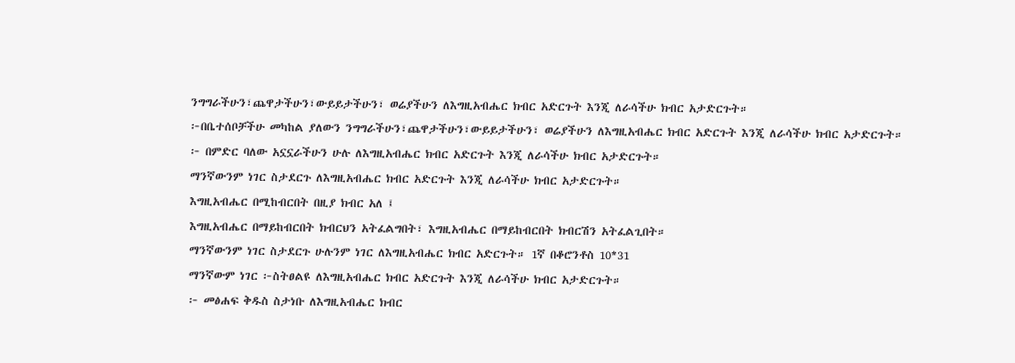ንግግራችሁን፣ጨዋታችሁን፣ውይይታችሁን፣ ወሬያችሁን ለእግዚአብሔር ክብር አድርጉት እንጂ ለራሳችሁ ክብር አታድርጉት።
፦በቤተሰቦቻችሁ መካከል ያለውን ንግግራችሁን፣ጨዋታችሁን፣ውይይታችሁን፣ ወሬያችሁን ለእግዚአብሔር ክብር አድርጉት እንጂ ለራሳችሁ ክብር አታድርጉት።
፦ በምድር ባለው አኗኗራችሁን ሁሉ ለእግዚአብሔር ክብር አድርጉት እንጂ ለራሳችሁ ክብር አታድርጉት።
ማንኛውንም ነገር ስታደርጉ ለእግዚአብሔር ክብር አድርጉት እንጂ ለራሳችሁ ክብር አታድርጉት።
እግዚአብሔር በሚከብርበት በዚያ ክብር አለ ፤
እግዚአብሔር በማይከብርበት ክብርህን አትፈልግበት፣ እግዚአብሔር በማይከብርበት ክብርሽን አትፈልጊበት።
ማንኛውንም ነገር ስታደርጉ ሁሉንም ነገር ለእግዚአብሔር ክብር አድርጉት። 1ኛ በቆሮንቶስ 10*31
ማንኛውም ነገር ፦ስትፀልዩ ለእግዚአብሔር ክብር አድርጉት እንጂ ለራሳችሁ ክብር አታድርጉት።
፦ መፅሐፍ ቅዱስ ስታነቡ ለእግዚአብሔር ክብር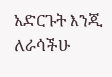አድርጉት እንጂ ለራሳችሁ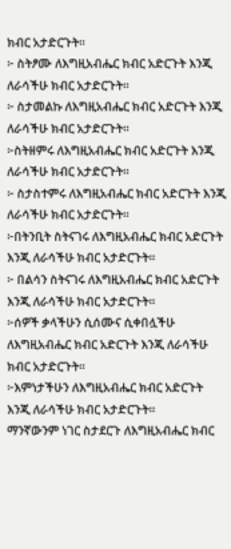ክብር አታድርጉት።
፦ ስትፆሙ ለእግዚአብሔር ክብር አድርጉት እንጂ ለራሳችሁ ክብር አታድርጉት።
፦ ስታመልኩ ለእግዚአብሔር ክብር አድርጉት እንጂ ለራሳችሁ ክብር አታድርጉት።
፦ስትዘምሩ ለእግዚአብሔር ክብር አድርጉት እንጂ ለራሳችሁ ክብር አታድርጉት።
፦ ስታስተምሩ ለእግዚአብሔር ክብር አድርጉት እንጂ ለራሳችሁ ክብር አታድርጉት።
፦በትንቢት ስትናገሩ ለእግዚአብሔር ክብር አድርጉት እንጂ ለራሳችሁ ክብር አታድርጉት።
፦ በልሳን ስትናገሩ ለእግዚአብሔር ክብር አድርጉት እንጂ ለራሳችሁ ክብር አታድርጉት።
፦ሰዎች ቃላችሁን ሲሰሙና ሲቀበሏችሁ ለእግዚአብሔር ክብር አድርጉት እንጂ ለራሳችሁ ክብር አታድርጉት።
፦እምነታችሁን ለእግዚአብሔር ክብር አድርጉት እንጂ ለራሳችሁ ክብር አታድርጉት።
ማንኛውንም ነገር ስታደርጉ ለእግዚአብሔር ክብር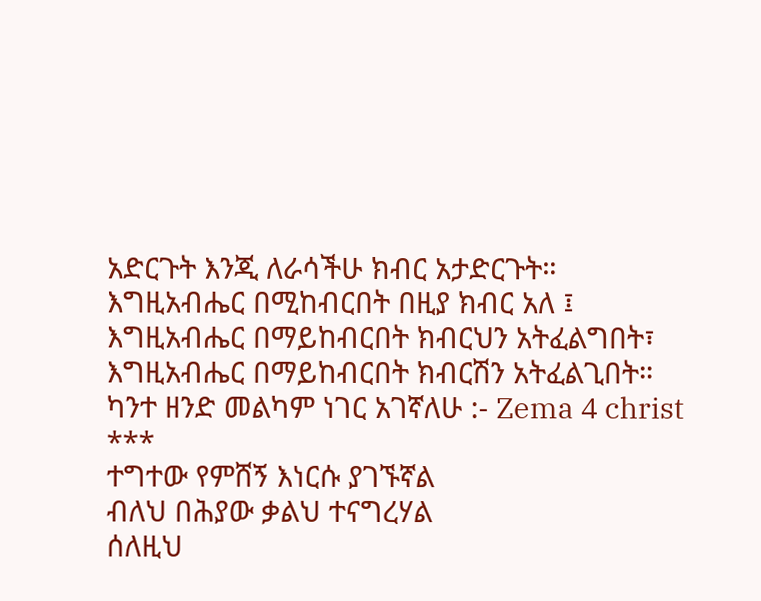አድርጉት እንጂ ለራሳችሁ ክብር አታድርጉት።
እግዚአብሔር በሚከብርበት በዚያ ክብር አለ ፤
እግዚአብሔር በማይከብርበት ክብርህን አትፈልግበት፣ እግዚአብሔር በማይከብርበት ክብርሽን አትፈልጊበት።
ካንተ ዘንድ መልካም ነገር አገኛለሁ :- Zema 4 christ
***
ተግተው የምሸኝ እነርሱ ያገኙኛል
ብለህ በሕያው ቃልህ ተናግረሃል
ሰለዚህ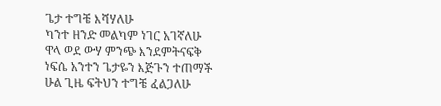ጌታ ተግቼ እሻሃለሁ
ካንተ ዘንድ መልካም ነገር አገኛለሁ
ዋላ ወደ ውሃ ምንጭ እንደምትናፍቅ
ነፍሴ አንተን ጌታዬን እጅጉን ተጠማች
ሁል ጊዜ ፍትህን ተግቼ ፈልጋለሁ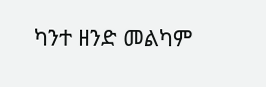ካንተ ዘንድ መልካም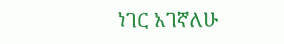ነገር አገኛለሁ